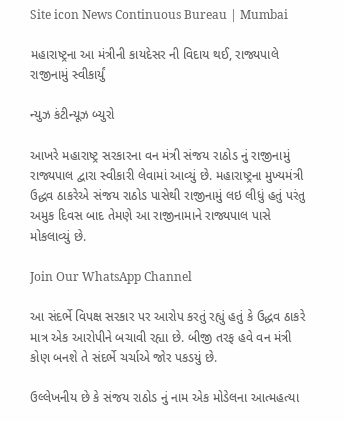Site icon News Continuous Bureau | Mumbai

મહારાષ્ટ્રના આ મંત્રીની કાયદેસર ની વિદાય થઈ, રાજ્યપાલે રાજીનામું સ્વીકાર્યું

ન્યુઝ કંટીન્યૂઝ બ્યુરો

આખરે મહારાષ્ટ્ર સરકારના વન મંત્રી સંજય રાઠોડ નું રાજીનામું રાજ્યપાલ દ્વારા સ્વીકારી લેવામાં આવ્યું છે. મહારાષ્ટ્રના મુખ્યમંત્રી ઉદ્ધવ ઠાકરેએ સંજય રાઠોડ પાસેથી રાજીનામું લઇ લીધું હતું પરંતુ અમુક દિવસ બાદ તેમણે આ રાજીનામાને રાજ્યપાલ પાસે મોકલાવ્યું છે.

Join Our WhatsApp Channel

આ સંદર્ભે વિપક્ષ સરકાર પર આરોપ કરતું રહ્યું હતું કે ઉદ્ધવ ઠાકરે માત્ર એક આરોપીને બચાવી રહ્યા છે. બીજી તરફ હવે વન મંત્રી કોણ બનશે તે સંદર્ભે ચર્ચાએ જોર પકડયું છે.

ઉલ્લેખનીય છે કે સંજય રાઠોડ નું નામ એક મોડેલના આત્મહત્યા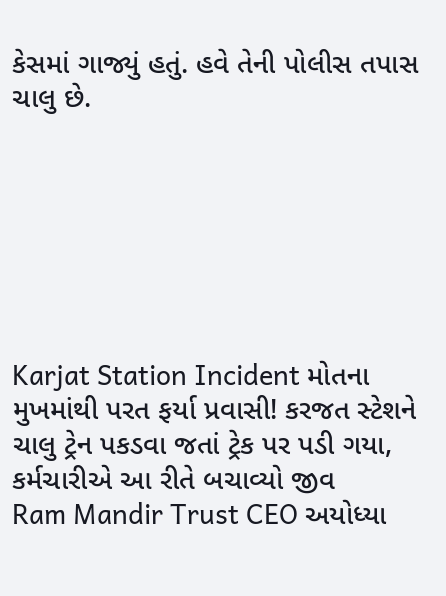કેસમાં ગાજ્યું હતું. હવે તેની પોલીસ તપાસ ચાલુ છે.







Karjat Station Incident મોતના મુખમાંથી પરત ફર્યા પ્રવાસી! કરજત સ્ટેશને ચાલુ ટ્રેન પકડવા જતાં ટ્રેક પર પડી ગયા, કર્મચારીએ આ રીતે બચાવ્યો જીવ
Ram Mandir Trust CEO અયોધ્યા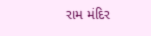રામ મંદિર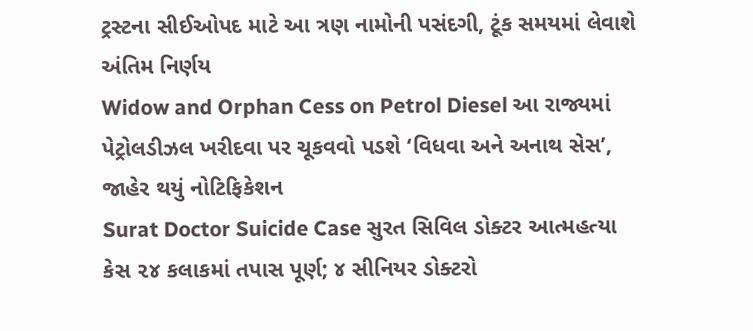ટ્રસ્ટના સીઈઓપદ માટે આ ત્રણ નામોની પસંદગી, ટૂંક સમયમાં લેવાશે અંતિમ નિર્ણય
Widow and Orphan Cess on Petrol Diesel આ રાજ્યમાં પેટ્રોલડીઝલ ખરીદવા પર ચૂકવવો પડશે ‘વિધવા અને અનાથ સેસ’, જાહેર થયું નોટિફિકેશન
Surat Doctor Suicide Case સુરત સિવિલ ડોક્ટર આત્મહત્યા કેસ ૨૪ કલાકમાં તપાસ પૂર્ણ; ૪ સીનિયર ડોક્ટરો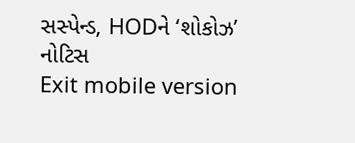સસ્પેન્ડ, HODને ‘શોકોઝ’ નોટિસ
Exit mobile version